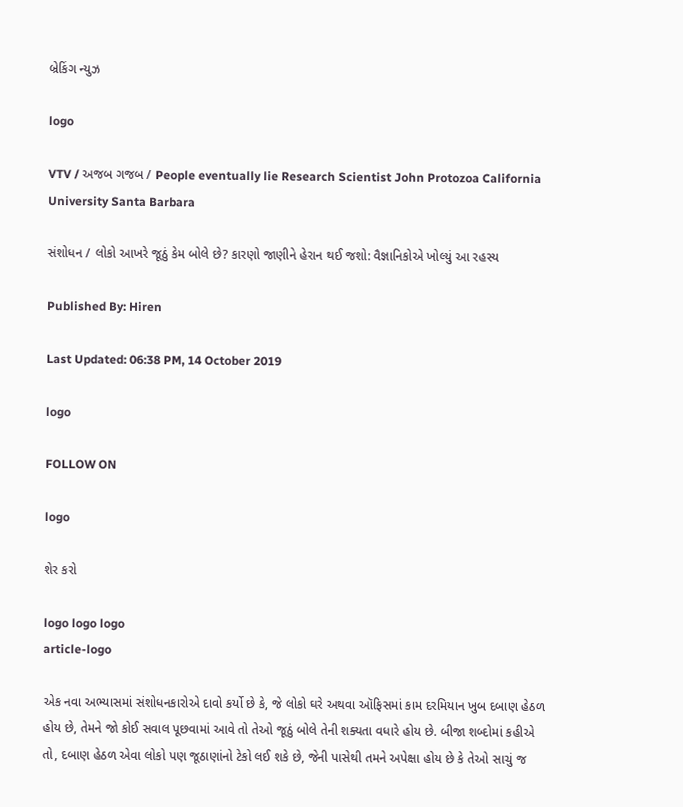બ્રેકિંગ ન્યુઝ

logo

VTV / અજબ ગજબ / People eventually lie Research Scientist John Protozoa California University Santa Barbara

સંશોધન / લોકો આખરે જૂઠું કેમ બોલે છે? કારણો જાણીને હેરાન થઈ જશો: વૈજ્ઞાનિકોએ ખોલ્યું આ રહસ્ય

Published By: Hiren

Last Updated: 06:38 PM, 14 October 2019

logo

FOLLOW ON

logo

શેર કરો

logo logo logo
article-logo

એક નવા અભ્યાસમાં સંશોધનકારોએ દાવો કર્યો છે કે, જે લોકો ઘરે અથવા ઑફિસમાં કામ દરમિયાન ખુબ દબાણ હેઠળ હોય છે, તેમને જો કોઈ સવાલ પૂછવામાં આવે તો તેઓ જૂઠું બોલે તેની શક્યતા વધારે હોય છે. બીજા શબ્દોમાં કહીએ તો, દબાણ હેઠળ એવા લોકો પણ જૂઠાણાંનો ટેકો લઈ શકે છે, જેની પાસેથી તમને અપેક્ષા હોય છે કે તેઓ સાચું જ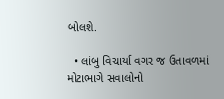બોલશે.

  • લાંબુ વિચાર્યા વગર જ ઉતાવળમાં મોટાભાગે સવાલોનો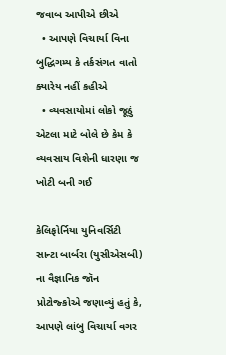જવાબ આપીએ છીએ
  • આપણે વિચાર્યા વિના બુદ્ધિગમ્ય કે તર્કસંગત વાતો ક્યારેય નહીં કહીએ
  • વ્યવસાયોમાં લોકો જૂઠું એટલા માટે બોલે છે કેમ કે વ્યવસાય વિશેની ધારણા જ ખોટી બની ગઈ

કેલિફોર્નિયા યુનિવર્સિટી સાન્ટા બાર્બરા (યુસીએસબી) ના વૈજ્ઞાનિક જૉન પ્રોટોજ્કોએ જણાવ્યું હતું કે, આપણે લાંબુ વિચાર્યા વગર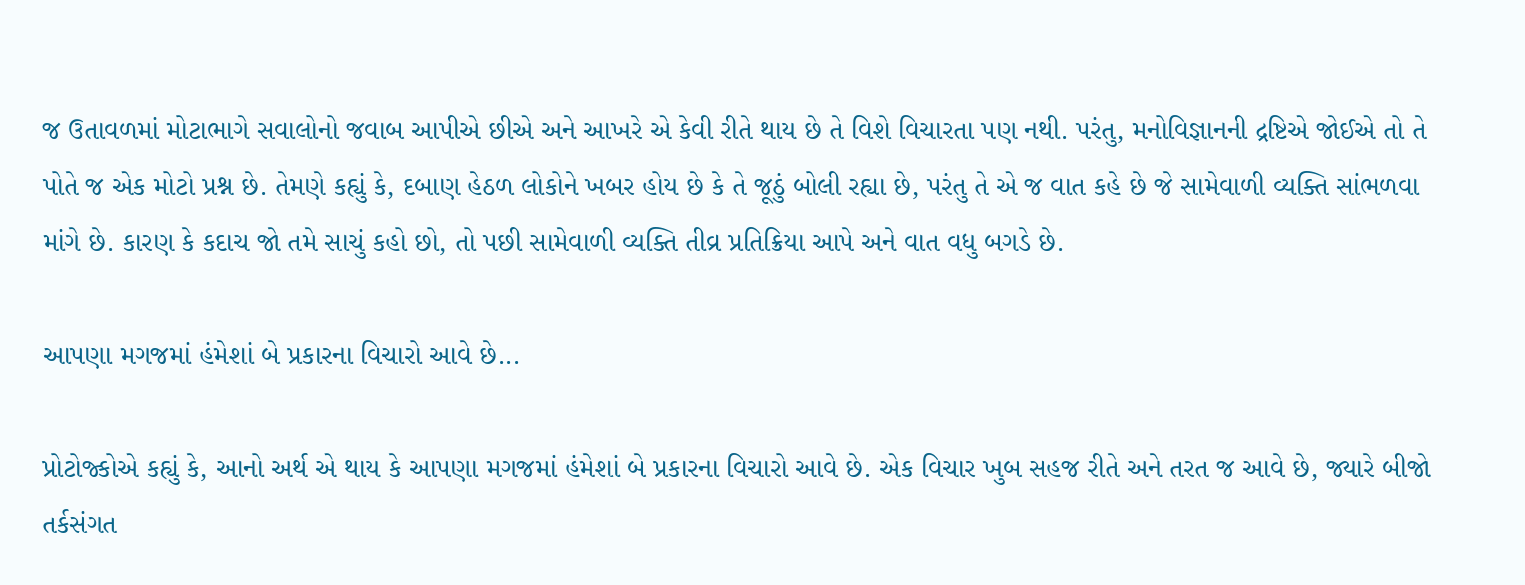જ ઉતાવળમાં મોટાભાગે સવાલોનો જવાબ આપીએ છીએ અને આખરે એ કેવી રીતે થાય છે તે વિશે વિચારતા પણ નથી. પરંતુ, મનોવિજ્ઞાનની દ્રષ્ટિએ જોઈએ તો તે પોતે જ એક મોટો પ્રશ્ન છે. તેમણે કહ્યું કે, દબાણ હેઠળ લોકોને ખબર હોય છે કે તે જૂઠું બોલી રહ્યા છે, પરંતુ તે એ જ વાત કહે છે જે સામેવાળી વ્યક્તિ સાંભળવા માંગે છે. કારણ કે કદાચ જો તમે સાચું કહો છો, તો પછી સામેવાળી વ્યક્તિ તીવ્ર પ્રતિક્રિયા આપે અને વાત વધુ બગડે છે.

આપણા મગજમાં હંમેશાં બે પ્રકારના વિચારો આવે છે...

પ્રોટોજ્કોએ કહ્યું કે, આનો અર્થ એ થાય કે આપણા મગજમાં હંમેશાં બે પ્રકારના વિચારો આવે છે. એક વિચાર ખુબ સહજ રીતે અને તરત જ આવે છે, જ્યારે બીજો તર્કસંગત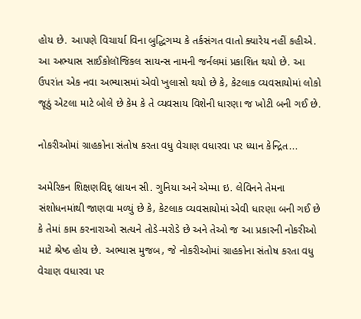હોય છે. આપણે વિચાર્યા વિના બુદ્ધિગમ્ય કે તર્કસંગત વાતો ક્યારેય નહીં કહીએ. આ અભ્યાસ સાઈકોલૉજિકલ સાયન્સ નામની જર્નલમાં પ્રકાશિત થયો છે. આ ઉપરાંત એક નવા અભ્યાસમાં એવો ખુલાસો થયો છે કે, કેટલાક વ્યવસાયોમાં લોકો જૂઠું એટલા માટે બોલે છે કેમ કે તે વ્યવસાય વિશેની ધારણા જ ખોટી બની ગઈ છે.

નોકરીઓમાં ગ્રાહકોના સંતોષ કરતા વધુ વેચાણ વધારવા પર ધ્યાન કેન્દ્રિત...

અમેરિકન શિક્ષણવિદ્ બ્રાયન સી. ગુનિયા અને એમ્મા ઇ. લેવિનને તેમના સંશોધનમાંથી જાણવા મળ્યું છે કે, કેટલાક વ્યવસાયોમાં એવી ધારણા બની ગઈ છે કે તેમાં કામ કરનારાઓ સત્યને તોડે-મરોડે છે અને તેઓ જ આ પ્રકારની નોકરીઓ માટે શ્રેષ્ઠ હોય છે. અભ્યાસ મુજબ, જે નોકરીઓમાં ગ્રાહકોના સંતોષ કરતા વધુ વેચાણ વધારવા પર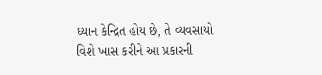ધ્યાન કેન્દ્રિત હોય છે, તે વ્યવસાયો વિશે ખાસ કરીને આ પ્રકારની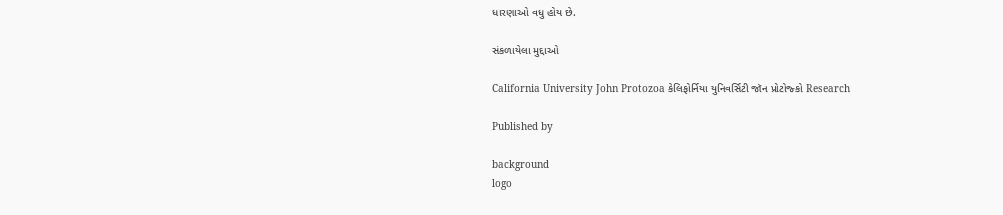ધારણાઓ વધુ હોય છે.

સંકળાયેલા મુદ્દાઓ

California University John Protozoa કેલિફોર્નિયા યુનિવર્સિટી જૉન પ્રોટોજ્કો Research

Published by

background
logo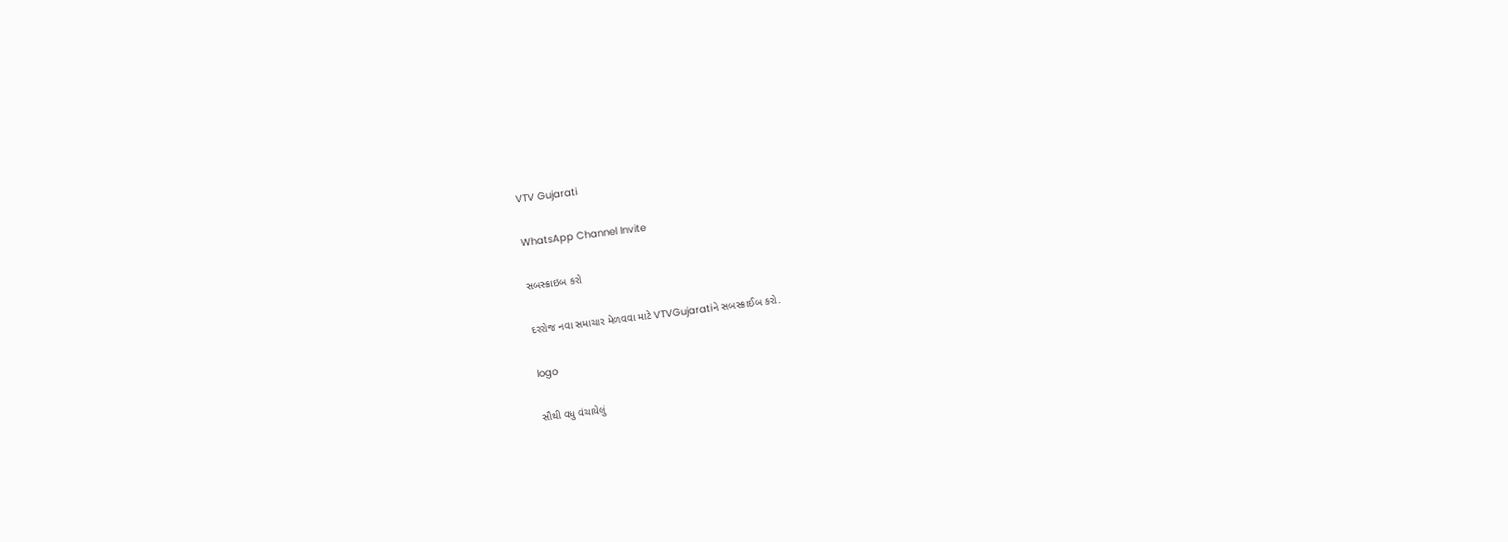VTV Gujarati

WhatsApp Channel Invite

સબસ્ક્રાઇબ કરો

દરરોજ નવા સમાચાર મેળવવા માટે VTVGujaratiને સબસ્ક્રાઈબ કરો.

logo

સૌથી વધુ વંચાયેલું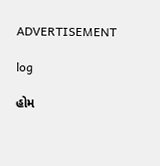ADVERTISEMENT

log

હોમ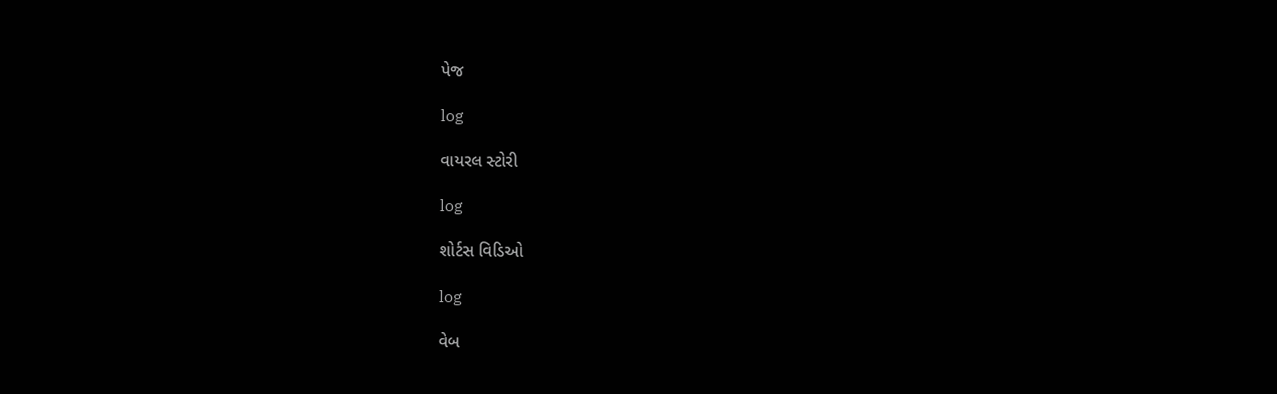પેજ

log

વાયરલ સ્ટોરી

log

શોર્ટસ વિડિઓ

log

વેબ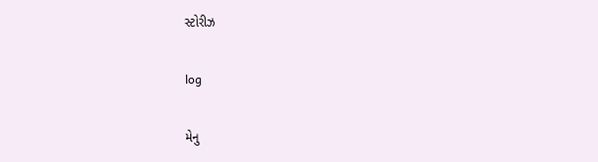સ્ટોરીઝ

log

મેનુ